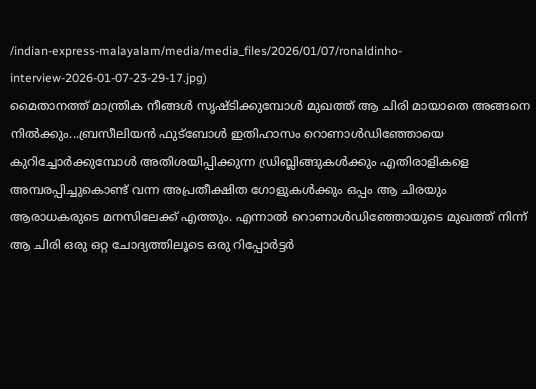/indian-express-malayalam/media/media_files/2026/01/07/ronaldinho-interview-2026-01-07-23-29-17.jpg)
മൈതാനത്ത് മാന്ത്രിക നീങ്ങൾ സൃഷ്ടിക്കുമ്പോൾ മുഖത്ത് ആ ചിരി മായാതെ അങ്ങനെ നിൽക്കും...ബ്രസീലിയൻ ഫുട്ബോൾ ഇതിഹാസം റൊണാൾഡിഞ്ഞോയെ കുറിച്ചോർക്കുമ്പോൾ അതിശയിപ്പിക്കുന്ന ഡ്രിബ്ലിങ്ങുകൾക്കും എതിരാളികളെ അമ്പരപ്പിച്ചുകൊണ്ട് വന്ന അപ്രതീക്ഷിത ഗോളുകൾക്കും ഒപ്പം ആ ചിരയും ആരാധകരുടെ മനസിലേക്ക് എത്തും. എന്നാൽ റൊണാൾഡിഞ്ഞോയുടെ മുഖത്ത് നിന്ന് ആ ചിരി ഒരു ഒറ്റ ചോദ്യത്തിലൂടെ ഒരു റിപ്പോർട്ടർ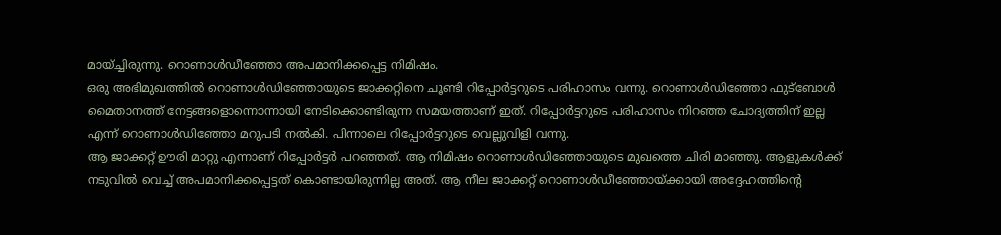മായ്ച്ചിരുന്നു. റൊണാൾഡീഞ്ഞോ അപമാനിക്കപ്പെട്ട നിമിഷം.
ഒരു അഭിമുഖത്തിൽ റൊണാൾഡിഞ്ഞോയുടെ ജാക്കറ്റിനെ ചൂണ്ടി റിപ്പോർട്ടറുടെ പരിഹാസം വന്നു. റൊണാൾഡിഞ്ഞോ ഫുട്ബോൾ മൈതാനത്ത് നേട്ടങ്ങളൊന്നൊന്നായി നേടിക്കൊണ്ടിരുന്ന സമയത്താണ് ഇത്. റിപ്പോർട്ടറുടെ പരിഹാസം നിറഞ്ഞ ചോദ്യത്തിന് ഇല്ല എന്ന് റൊണാൾഡിഞ്ഞോ മറുപടി നൽകി. പിന്നാലെ റിപ്പോർട്ടറുടെ വെല്ലുവിളി വന്നു.
ആ ജാക്കറ്റ് ഊരി മാറ്റു എന്നാണ് റിപ്പോർട്ടർ പറഞ്ഞത്. ആ നിമിഷം റൊണാൾഡിഞ്ഞോയുടെ മുഖത്തെ ചിരി മാഞ്ഞു. ആളുകൾക്ക് നടുവിൽ വെച്ച് അപമാനിക്കപ്പെട്ടത് കൊണ്ടായിരുന്നില്ല അത്. ആ നീല ജാക്കറ്റ് റൊണാൾഡീഞ്ഞോയ്ക്കായി അദ്ദേഹത്തിന്റെ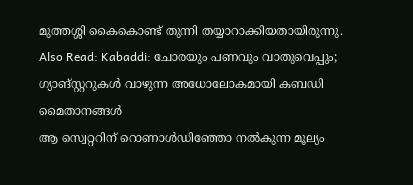മുത്തശ്ശി കൈകൊണ്ട് തുന്നി തയ്യാറാക്കിയതായിരുന്നു.
Also Read: Kabaddi: ചോരയും പണവും വാതുവെപ്പും; ഗ്യാങ്സ്റ്ററുകൾ വാഴുന്ന അധോലോകമായി കബഡി മൈതാനങ്ങൾ
ആ സ്വെറ്ററിന് റൊണാൾഡിഞ്ഞോ നൽകുന്ന മൂല്യം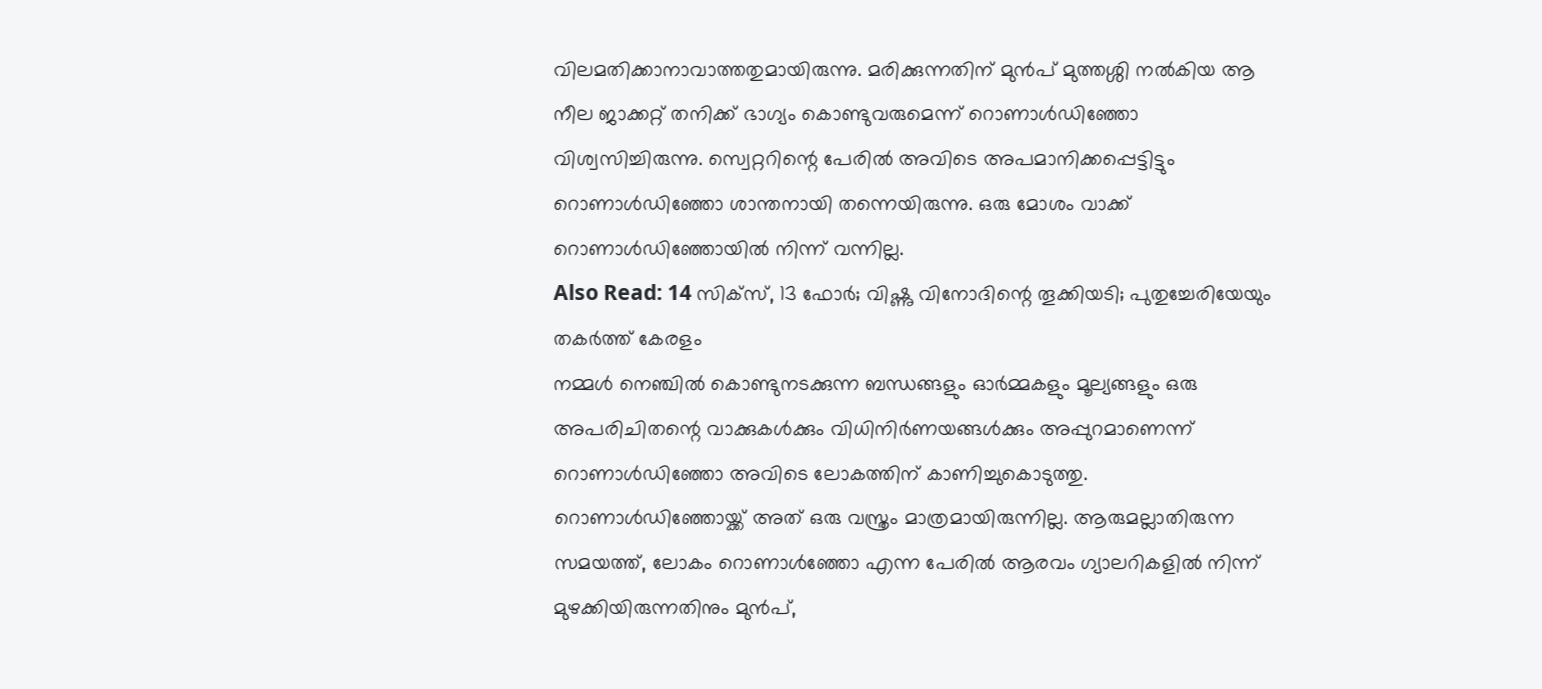വിലമതിക്കാനാവാത്തതുമായിരുന്നു. മരിക്കുന്നതിന് മുൻപ് മുത്തശ്ശി നൽകിയ ആ നീല ജാക്കറ്റ് തനിക്ക് ഭാഗ്യം കൊണ്ടുവരുമെന്ന് റൊണാൾഡിഞ്ഞോ വിശ്വസിച്ചിരുന്നു. സ്വെറ്ററിന്റെ പേരിൽ അവിടെ അപമാനിക്കപ്പെട്ടിട്ടും റൊണാൾഡിഞ്ഞോ ശാന്തനായി തന്നെയിരുന്നു. ഒരു മോശം വാക്ക് റൊണാൾഡിഞ്ഞോയിൽ നിന്ന് വന്നില്ല.
Also Read: 14 സിക്സ്, 13 ഫോർ; വിഷ്ണു വിനോദിന്റെ തൂക്കിയടി; പുതുച്ചേരിയേയും തകർത്ത് കേരളം
നമ്മൾ നെഞ്ചിൽ കൊണ്ടുനടക്കുന്ന ബന്ധങ്ങളും ഓർമ്മകളും മൂല്യങ്ങളും ഒരു അപരിചിതന്റെ വാക്കുകൾക്കും വിധിനിർണയങ്ങൾക്കും അപ്പുറമാണെന്ന് റൊണാൾഡിഞ്ഞോ അവിടെ ലോകത്തിന് കാണിച്ചുകൊടുത്തു. റൊണാൾഡിഞ്ഞോയ്ക്ക് അത് ഒരു വസ്ത്രം മാത്രമായിരുന്നില്ല. ആരുമല്ലാതിരുന്ന സമയത്ത്, ലോകം റൊണാൾഞ്ഞോ എന്ന പേരിൽ ആരവം ഗ്യാലറികളിൽ നിന്ന് മുഴക്കിയിരുന്നതിനും മുൻപ്,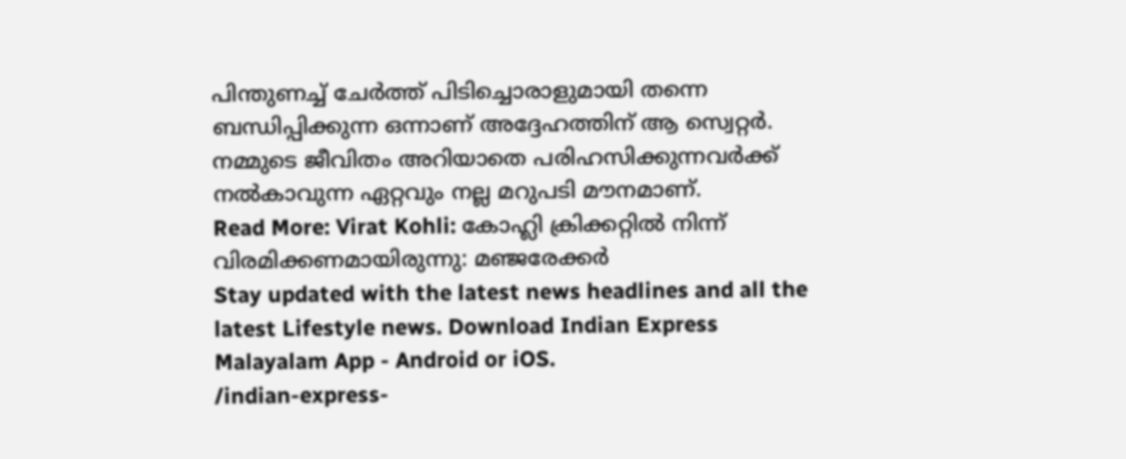പിന്തുണച്ച് ചേർത്ത് പിടിച്ചൊരാളുമായി തന്നെ ബന്ധിപ്പിക്കുന്ന ഒന്നാണ് അദ്ദേഹത്തിന് ആ സ്വെറ്റർ. നമ്മുടെ ജീവിതം അറിയാതെ പരിഹസിക്കുന്നവർക്ക് നൽകാവുന്ന ഏറ്റവും നല്ല മറുപടി മൗനമാണ്.
Read More: Virat Kohli: കോഹ്ലി ക്രിക്കറ്റിൽ നിന്ന് വിരമിക്കണമായിരുന്നു: മഞ്ജരേക്കർ
Stay updated with the latest news headlines and all the latest Lifestyle news. Download Indian Express Malayalam App - Android or iOS.
/indian-express-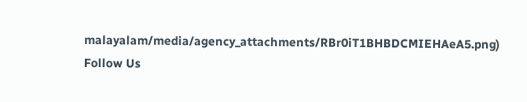malayalam/media/agency_attachments/RBr0iT1BHBDCMIEHAeA5.png)
Follow Us